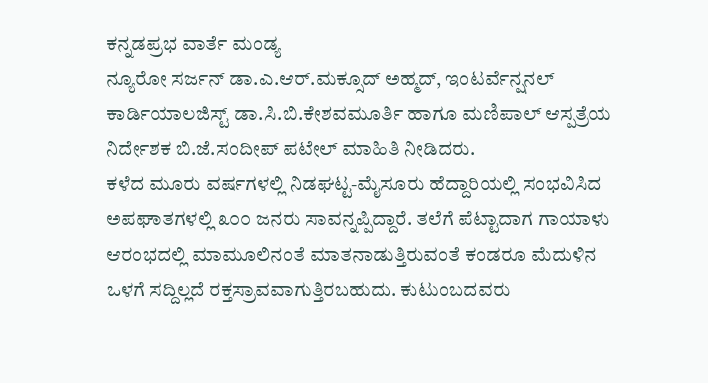ಕನ್ನಡಪ್ರಭ ವಾರ್ತೆ ಮಂಡ್ಯ
ನ್ಯೂರೋ ಸರ್ಜನ್ ಡಾ.ಎ.ಆರ್.ಮಕ್ಸೂದ್ ಅಹ್ಮದ್, ಇಂಟರ್ವೆನ್ಷನಲ್ ಕಾರ್ಡಿಯಾಲಜಿಸ್ಟ್ ಡಾ.ಸಿ.ಬಿ.ಕೇಶವಮೂರ್ತಿ ಹಾಗೂ ಮಣಿಪಾಲ್ ಆಸ್ಪತ್ರೆಯ ನಿರ್ದೇಶಕ ಬಿ.ಜೆ.ಸಂದೀಪ್ ಪಟೇಲ್ ಮಾಹಿತಿ ನೀಡಿದರು.
ಕಳೆದ ಮೂರು ವರ್ಷಗಳಲ್ಲಿ ನಿಡಘಟ್ಟ-ಮೈಸೂರು ಹೆದ್ದಾರಿಯಲ್ಲಿ ಸಂಭವಿಸಿದ ಅಪಘಾತಗಳಲ್ಲಿ ೩೦೦ ಜನರು ಸಾವನ್ನಪ್ಪಿದ್ದಾರೆ. ತಲೆಗೆ ಪೆಟ್ಟಾದಾಗ ಗಾಯಾಳು ಆರಂಭದಲ್ಲಿ ಮಾಮೂಲಿನಂತೆ ಮಾತನಾಡುತ್ತಿರುವಂತೆ ಕಂಡರೂ ಮೆದುಳಿನ ಒಳಗೆ ಸದ್ದಿಲ್ಲದೆ ರಕ್ತಸ್ರಾವವಾಗುತ್ತಿರಬಹುದು. ಕುಟುಂಬದವರು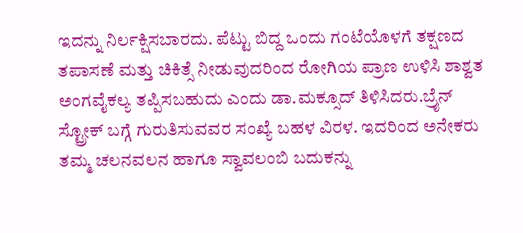ಇದನ್ನು ನಿರ್ಲಕ್ಷಿಸಬಾರದು. ಪೆಟ್ಟು ಬಿದ್ದ ಒಂದು ಗಂಟೆಯೊಳಗೆ ತಕ್ಷಣದ ತಪಾಸಣೆ ಮತ್ತು ಚಿಕಿತ್ಸೆ ನೀಡುವುದರಿಂದ ರೋಗಿಯ ಪ್ರಾಣ ಉಳಿಸಿ ಶಾಶ್ವತ ಅಂಗವೈಕಲ್ಯ ತಪ್ಪಿಸಬಹುದು ಎಂದು ಡಾ.ಮಕ್ಸೂದ್ ತಿಳಿಸಿದರು.ಬ್ರೈನ್ ಸ್ಟ್ರೋಕ್ ಬಗ್ಗೆ ಗುರುತಿಸುವವರ ಸಂಖ್ಯೆ ಬಹಳ ವಿರಳ. ಇದರಿಂದ ಅನೇಕರು ತಮ್ಮ ಚಲನವಲನ ಹಾಗೂ ಸ್ವಾವಲಂಬಿ ಬದುಕನ್ನು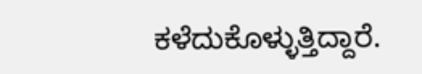ಕಳೆದುಕೊಳ್ಳುತ್ತಿದ್ದಾರೆ.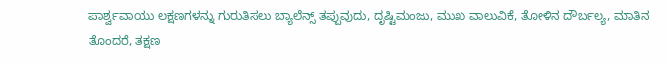ಪಾರ್ಶ್ವವಾಯು ಲಕ್ಷಣಗಳನ್ನು ಗುರುತಿಸಲು ಬ್ಯಾಲೆನ್ಸ್ ತಪ್ಪುವುದು, ದೃಷ್ಟಿಮಂಜು, ಮುಖ ವಾಲುವಿಕೆ, ತೋಳಿನ ದೌರ್ಬಲ್ಯ, ಮಾತಿನ ತೊಂದರೆ, ತಕ್ಷಣ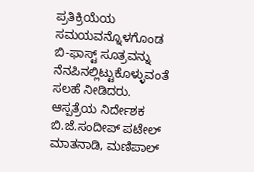ಪ್ರತಿಕ್ರಿಯೆಯ ಸಮಯವನ್ನೊಳಗೊಂಡ ಬಿ-ಫಾಸ್ಟ್ ಸೂತ್ರವನ್ನು ನೆನಪಿನಲ್ಲಿಟ್ಟುಕೊಳ್ಳುವಂತೆ ಸಲಹೆ ನೀಡಿದರು.
ಆಸ್ಪತ್ರೆಯ ನಿರ್ದೇಶಕ ಬಿ.ಜೆ.ಸಂದೀಪ್ ಪಟೇಲ್ ಮಾತನಾಡಿ, ಮಣಿಪಾಲ್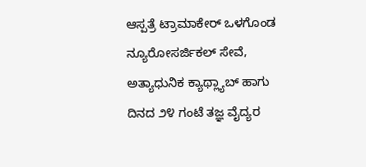ಆಸ್ಪತ್ರೆ ಟ್ರಾಮಾಕೇರ್ ಒಳಗೊಂಡ ನ್ಯೂರೋಸರ್ಜಿಕಲ್ ಸೇವೆ, ಅತ್ಯಾಧುನಿಕ ಕ್ಯಾಥ್ಲ್ಯಾಬ್ ಹಾಗು ದಿನದ ೨೪ ಗಂಟೆ ತಜ್ಞ ವೈದ್ಯರ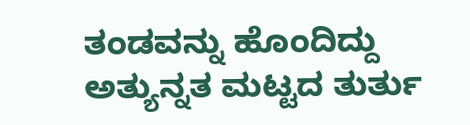ತಂಡವನ್ನು ಹೊಂದಿದ್ದು ಅತ್ಯುನ್ನತ ಮಟ್ಟದ ತುರ್ತು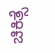ಚಿಕಿತ್ಸೆ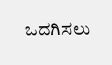ಒದಗಿಸಲು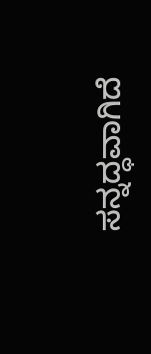ಸನ್ನದ್ಧವಾಗಿದೆ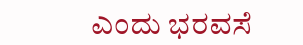ಎಂದು ಭರವಸೆ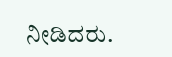ನೀಡಿದರು.